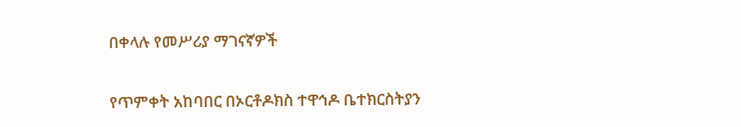በቀላሉ የመሥሪያ ማገናኛዎች

የጥምቀት አከባበር በኦርቶዶክስ ተዋኅዶ ቤተክርስትያን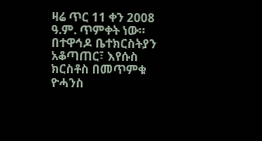ዛሬ ጥር 11 ቀን 2008 ዓ.ም. ጥምቀት ነው። በተዋኅዶ ቤተክርስትያን አቆጣጠር፣ እየሱስ ክርስቶስ በመጥምቁ ዮሓንስ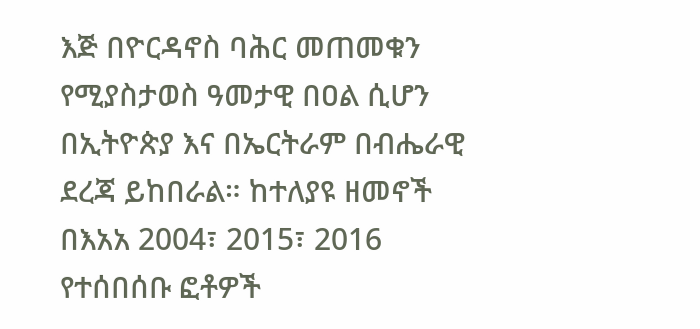እጅ በዮርዳኖስ ባሕር መጠመቁን የሚያስታወስ ዓመታዊ በዐል ሲሆን በኢትዮጵያ እና በኤርትራም በብሔራዊ ደረጃ ይከበራል። ከተለያዩ ዘመኖች በእአአ 2004፣ 2015፣ 2016 የተሰበሰቡ ፎቶዎች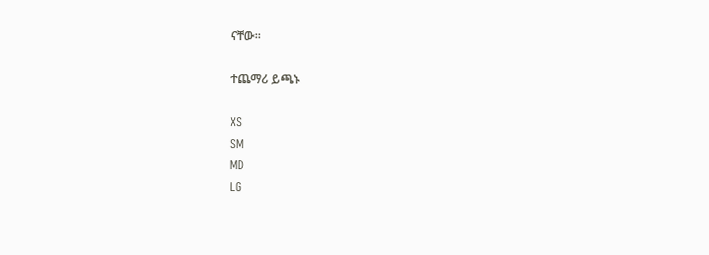ናቸው።

ተጨማሪ ይጫኑ

XS
SM
MD
LG